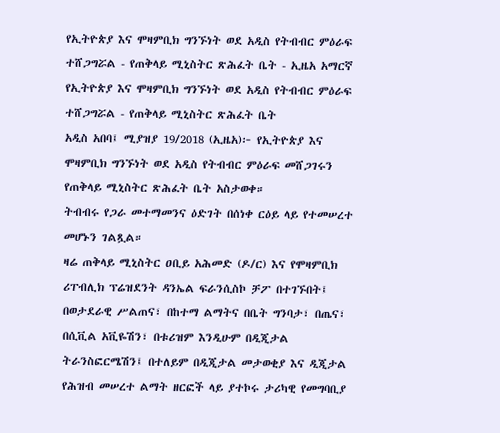የኢትዮጵያ እና ሞዛምቢክ ግንኙነት ወደ አዲስ የትብብር ምዕራፍ ተሸጋግሯል - የጠቅላይ ሚኒስትር ጽሕፈት ቤት - ኢዜአ አማርኛ
የኢትዮጵያ እና ሞዛምቢክ ግንኙነት ወደ አዲስ የትብብር ምዕራፍ ተሸጋግሯል - የጠቅላይ ሚኒስትር ጽሕፈት ቤት
አዲስ አበባ፤ ሚያዝያ 19/2018 (ኢዜአ)፦ የኢትዮጵያ እና ሞዛምቢክ ግንኙነት ወደ አዲስ የትብብር ምዕራፍ መሸጋገሩን የጠቅላይ ሚኒስትር ጽሕፈት ቤት አስታወቀ።
ትብብሩ የጋራ መተማመንና ዕድገት በሰነቀ ርዕይ ላይ የተመሠረተ መሆኑን ገልጿል።
ዛሬ ጠቅላይ ሚኒስትር ዐቢይ አሕመድ (ዶ/ር) እና የሞዛምቢክ ሪፐብሊክ ፕሬዝደንት ዳንኤል ፍራንሲስኮ ቻፖ በተገኙበት፤ በወታደራዊ ሥልጠና፣ በከተማ ልማትና በቤት ግንባታ፣ በጤና፣ በሲቪል አቪዬሽን፣ በቱሪዝም እንዲሁም በዲጂታል ትራንስፎርሜሽን፤ በተለይም በዲጂታል መታወቂያ እና ዲጂታል የሕዝብ መሠረተ ልማት ዘርፎች ላይ ያተኮሩ ታሪካዊ የመግባቢያ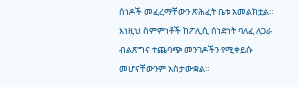ሰነዶች መፈረማቸውን ጽሕፈት ቤቱ አመልክቷል።
እነዚህ ስምምነቶች ከፖሊሲ ሰነድነት ባለፈ ለጋራ ብልጽግና ተጨባጭ መንገዶችን የሚቀይሱ መሆናቸውንም አስታውቋል።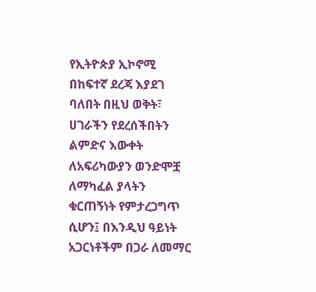የኢትዮጵያ ኢኮኖሚ በከፍተኛ ደረጃ እያደገ ባለበት በዚህ ወቅት፣ ሀገራችን የደረሰችበትን ልምድና እውቀት ለአፍሪካውያን ወንድሞቿ ለማካፈል ያላትን ቁርጠኝነት የምታረጋግጥ ሲሆን፤ በእንዲህ ዓይነት አጋርነቶችም በጋራ ለመማር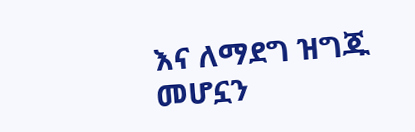እና ለማደግ ዝግጁ መሆኗን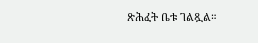ጽሕፈት ቤቱ ገልጿል።